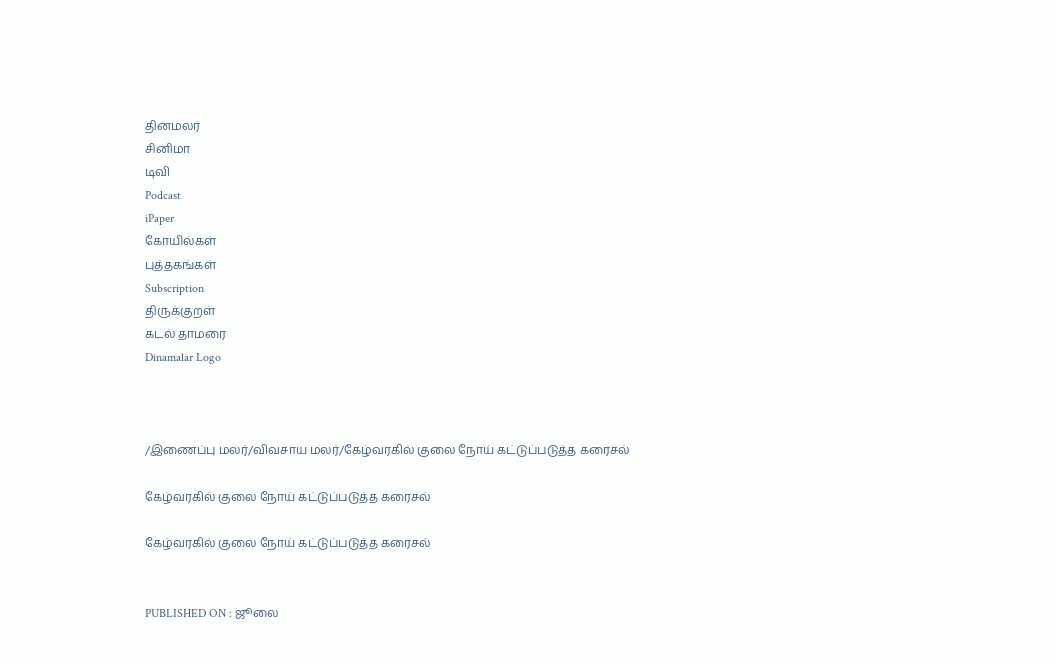தினமலர்
சினிமா
டிவி
Podcast
iPaper
கோயில்கள்
புத்தகங்கள்
Subscription
திருக்குறள்
கடல் தாமரை
Dinamalar Logo



/இணைப்பு மலர்/விவசாய மலர்/கேழ்வரகில் குலை நோய் கட்டுப்படுத்த கரைசல்

கேழ்வரகில் குலை நோய் கட்டுப்படுத்த கரைசல்

கேழ்வரகில் குலை நோய் கட்டுப்படுத்த கரைசல்


PUBLISHED ON : ஜூலை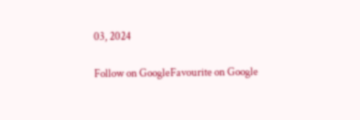03, 2024

Follow on GoogleFavourite on Google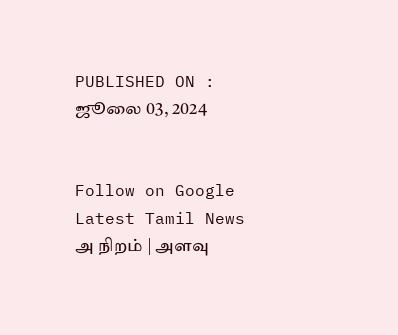PUBLISHED ON : ஜூலை 03, 2024


Follow on Google
Latest Tamil News
அ நிறம் | அளவு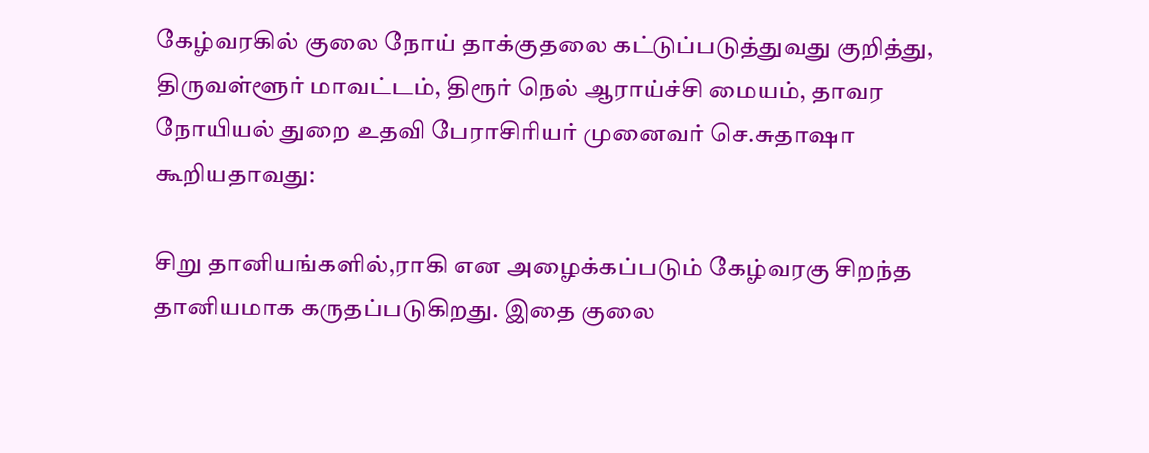கேழ்வரகில் குலை நோய் தாக்குதலை கட்டுப்படுத்துவது குறித்து, திருவள்ளூர் மாவட்டம், திரூர் நெல் ஆராய்ச்சி மையம், தாவர நோயியல் துறை உதவி பேராசிரியர் முனைவர் செ.சுதாஷா கூறியதாவது:

சிறு தானியங்களில்,ராகி என அழைக்கப்படும் கேழ்வரகு சிறந்த தானியமாக கருதப்படுகிறது. இதை குலை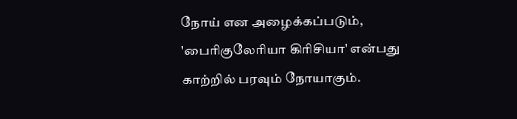நோய் என அழைக்கப்படும், 'பைரிகுலேரியா கிரிசியா' என்பது காற்றில் பரவும் நோயாகும்.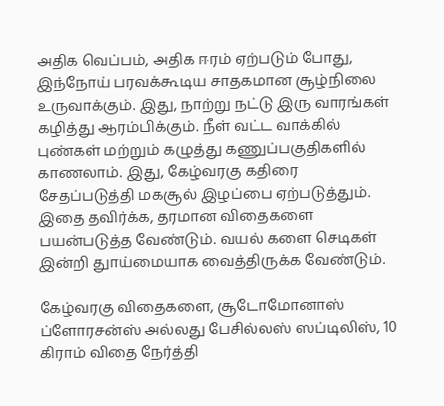அதிக வெப்பம், அதிக ஈரம் ஏற்படும் போது, இந்நோய் பரவக்கூடிய சாதகமான சூழ்நிலை உருவாக்கும். இது, நாற்று நட்டு இரு வாரங்கள் கழித்து ஆரம்பிக்கும். நீள் வட்ட வாக்கில் புண்கள் மற்றும் கழுத்து கணுப்பகுதிகளில் காணலாம். இது, கேழ்வரகு கதிரை சேதப்படுத்தி மகசூல் இழப்பை ஏற்படுத்தும். இதை தவிர்க்க, தரமான விதைகளை பயன்படுத்த வேண்டும். வயல் களை செடிகள் இன்றி துாய்மையாக வைத்திருக்க வேண்டும்.

கேழ்வரகு விதைகளை, சூடோமோனாஸ் ப்ளோரசன்ஸ் அல்லது பேசில்லஸ் ஸப்டிலிஸ், 10 கிராம் விதை நேர்த்தி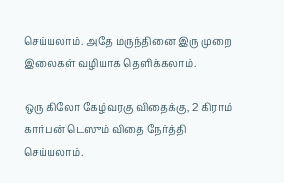செய்யலாம். அதே மருந்தினை இரு முறை இலைகள் வழியாக தெளிக்கலாம்.

ஒரு கிலோ கேழ்வரகு விதைக்கு, 2 கிராம் கார்பன் டெஸும் விதை நேர்த்தி செய்யலாம்.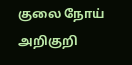குலை நோய் அறிகுறி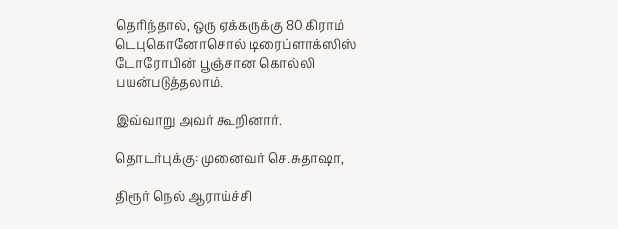தெரிந்தால், ஒரு ஏக்கருக்கு 80 கிராம் டெபுகொனோசொல் டிரைப்ளாக்ஸிஸ் டோரோபின் பூஞ்சான கொல்லி பயன்படுத்தலாம்.

இவ்வாறு அவர் கூறினார்.

தொடர்புக்கு: முனைவர் செ.சுதாஷா,

திரூர் நெல் ஆராய்ச்சி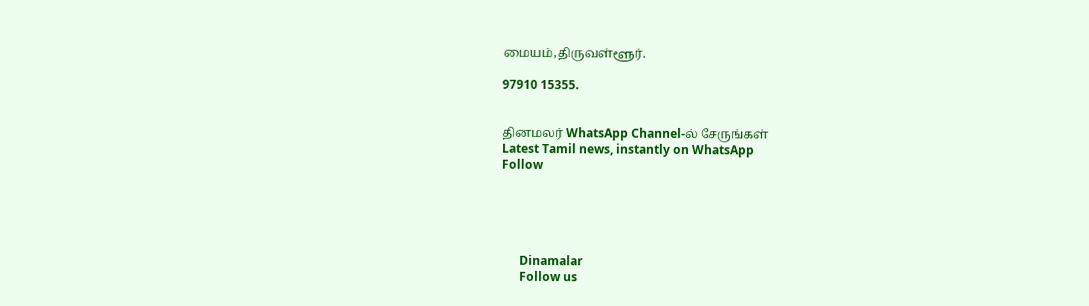மையம்,திருவள்ளூர்.

97910 15355.


தினமலர் WhatsApp Channel-ல் சேருங்கள்
Latest Tamil news, instantly on WhatsApp
Follow





      Dinamalar
      Follow us